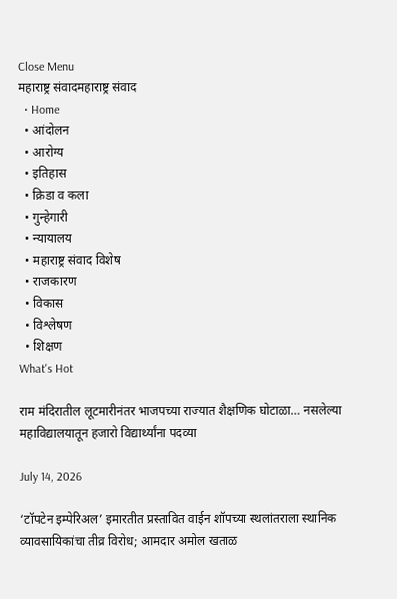Close Menu
महाराष्ट्र संवादमहाराष्ट्र संवाद
  • Home
  • आंदोलन
  • आरोग्य
  • इतिहास
  • क्रिडा व कला
  • गुन्हेगारी
  • न्यायालय
  • महाराष्ट्र संवाद विशेष
  • राजकारण
  • विकास
  • विश्लेषण
  • शिक्षण
What's Hot

राम मंदिरातील लूटमारीनंतर भाजपच्या राज्यात शैक्षणिक घोटाळा… नसलेल्या महाविद्यालयातून हजारो विद्यार्थ्यांना पदव्या

July 14, 2026

‘टॉपटेन इम्पेरिअल’ इमारतीत प्रस्तावित वाईन शॉपच्या स्थलांतराला स्थानिक व्यावसायिकांचा तीव्र विरोध; आमदार अमोल खताळ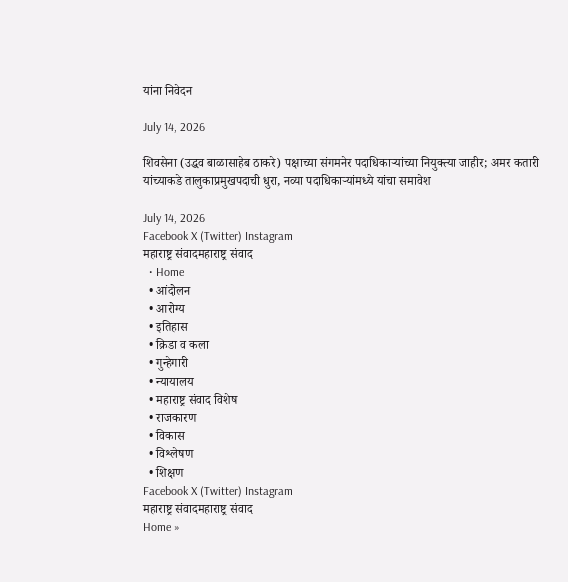यांना निवेदन

July 14, 2026

शिवसेना (उद्धव बाळासाहेब ठाकरे) पक्षाच्या संगमनेर पदाधिकाऱ्यांच्या नियुक्त्या जाहीर; अमर कतारी यांच्याकडे तालुकाप्रमुखपदाची धुरा, नव्या पदाधिकाऱ्यांमध्ये यांचा समावेश

July 14, 2026
Facebook X (Twitter) Instagram
महाराष्ट्र संवादमहाराष्ट्र संवाद
  • Home
  • आंदोलन
  • आरोग्य
  • इतिहास
  • क्रिडा व कला
  • गुन्हेगारी
  • न्यायालय
  • महाराष्ट्र संवाद विशेष
  • राजकारण
  • विकास
  • विश्लेषण
  • शिक्षण
Facebook X (Twitter) Instagram
महाराष्ट्र संवादमहाराष्ट्र संवाद
Home »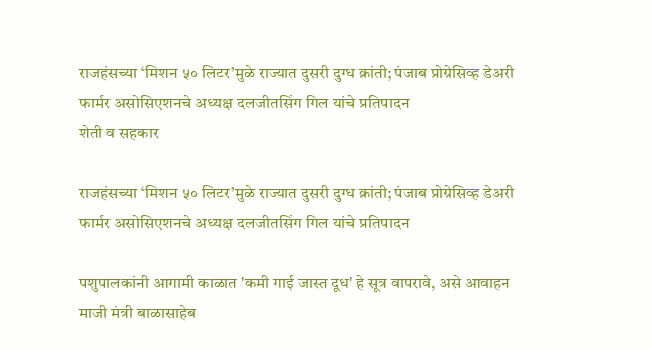राजहंसच्या ‘मिशन ५० लिटर’मुळे राज्यात दुसरी दुग्ध क्रांती; पंजाब प्रोग्रेसिव्ह डेअरी फार्मर असोसिएशनचे अध्यक्ष दलजीतसिंग गिल यांचे प्रतिपादन
शेती व सहकार

राजहंसच्या ‘मिशन ५० लिटर’मुळे राज्यात दुसरी दुग्ध क्रांती; पंजाब प्रोग्रेसिव्ह डेअरी फार्मर असोसिएशनचे अध्यक्ष दलजीतसिंग गिल यांचे प्रतिपादन

पशुपालकांनी आगामी काळात 'कमी गाई जास्त दूध' हे सूत्र वापरावे, असे आवाहन माजी मंत्री बाळासाहेब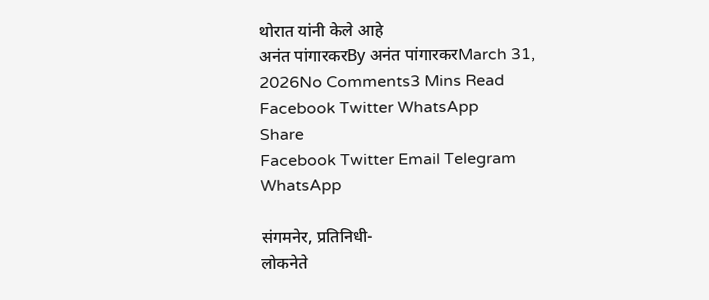थोरात यांनी केले आहे
अनंत पांगारकरBy अनंत पांगारकरMarch 31, 2026No Comments3 Mins Read
Facebook Twitter WhatsApp
Share
Facebook Twitter Email Telegram WhatsApp

संगमनेर, प्रतिनिधी-
लोकनेते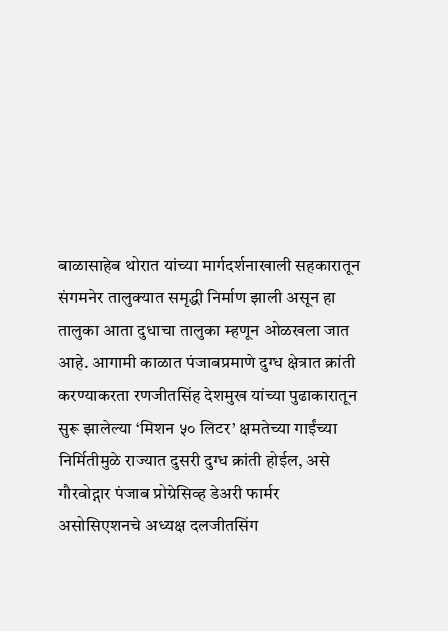बाळासाहेब थोरात यांच्या मार्गदर्शनाखाली सहकारातून संगमनेर तालुक्यात समृद्धी निर्माण झाली असून हा तालुका आता दुधाचा तालुका म्हणून ओळखला जात आहे. आगामी काळात पंजाबप्रमाणे दुग्ध क्षेत्रात क्रांती करण्याकरता रणजीतसिंह देशमुख यांच्या पुढाकारातून सुरू झालेल्या ‘मिशन ५० लिटर’ क्षमतेच्या गाईंच्या निर्मितीमुळे राज्यात दुसरी दुग्ध क्रांती होईल, असे गौरवोद्गार पंजाब प्रोग्रेसिव्ह डेअरी फार्मर असोसिएशनचे अध्यक्ष दलजीतसिंग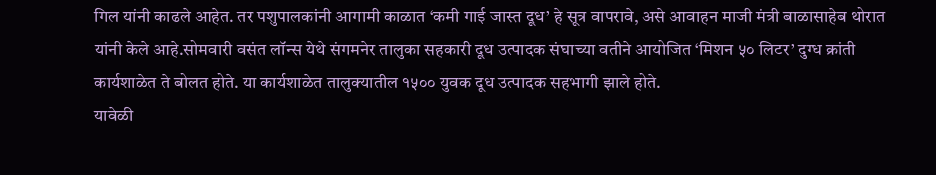गिल यांनी काढले आहेत. तर पशुपालकांनी आगामी काळात ‘कमी गाई जास्त दूध’ हे सूत्र वापरावे, असे आवाहन माजी मंत्री बाळासाहेब थोरात यांनी केले आहे.सोमवारी वसंत लॉन्स येथे संगमनेर तालुका सहकारी दूध उत्पादक संघाच्या वतीने आयोजित ‘मिशन ५० लिटर’ दुग्ध क्रांती कार्यशाळेत ते बोलत होते. या कार्यशाळेत तालुक्यातील १५०० युवक दूध उत्पादक सहभागी झाले होते.
यावेळी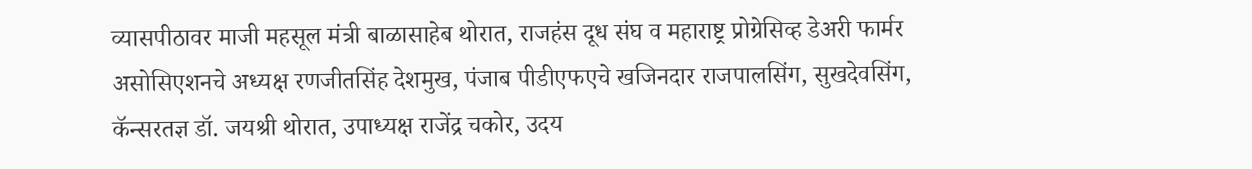व्यासपीठावर माजी महसूल मंत्री बाळासाहेब थोरात, राजहंस दूध संघ व महाराष्ट्र प्रोग्रेसिव्ह डेअरी फार्मर असोसिएशनचे अध्यक्ष रणजीतसिंह देशमुख, पंजाब पीडीएफएचे खजिनदार राजपालसिंग, सुखदेवसिंग, कॅन्सरतज्ञ डॉ. जयश्री थोरात, उपाध्यक्ष राजेंद्र चकोर, उदय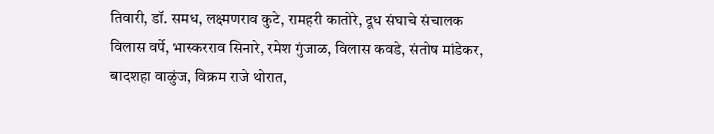तिवारी, डॉ. समध, लक्ष्मणराव कुटे, रामहरी कातोरे, दूध संघाचे संचालक विलास वर्पे, भास्करराव सिनारे, रमेश गुंजाळ, विलास कवडे, संतोष मांडेकर, बादशहा वाळुंज, विक्रम राजे थोरात,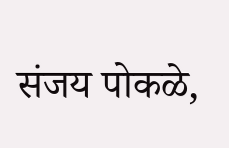संजय पोकळे,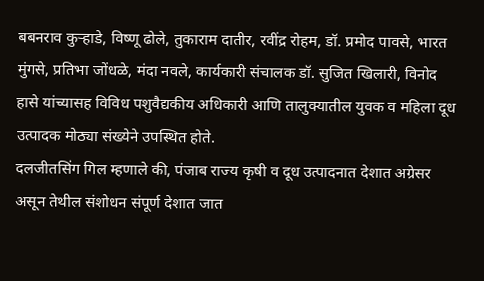बबनराव कुऱ्हाडे, विष्णू ढोले, तुकाराम दातीर, रवींद्र रोहम, डॉ. प्रमोद पावसे, भारत मुंगसे, प्रतिभा जोंधळे, मंदा नवले, कार्यकारी संचालक डॉ. सुजित खिलारी, विनोद हासे यांच्यासह विविध पशुवैद्यकीय अधिकारी आणि तालुक्यातील युवक व महिला दूध उत्पादक मोठ्या संख्येने उपस्थित होते.
दलजीतसिंग गिल म्हणाले की, पंजाब राज्य कृषी व दूध उत्पादनात देशात अग्रेसर असून तेथील संशोधन संपूर्ण देशात जात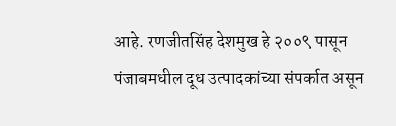आहे. रणजीतसिंह देशमुख हे २००९ पासून पंजाबमधील दूध उत्पादकांच्या संपर्कात असून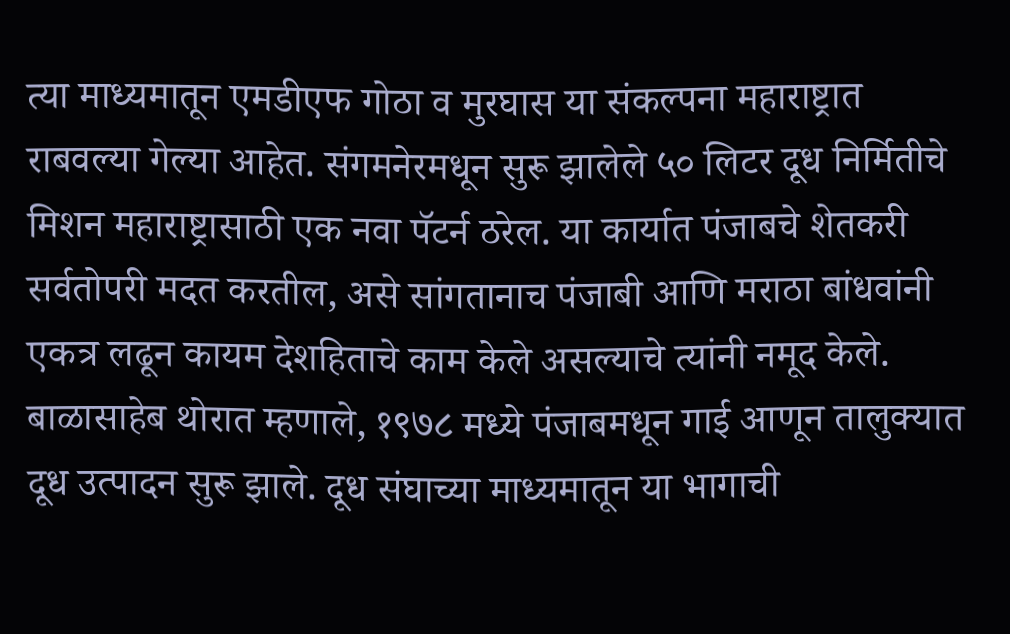त्या माध्यमातून एमडीएफ गोठा व मुरघास या संकल्पना महाराष्ट्रात राबवल्या गेल्या आहेत. संगमनेरमधून सुरू झालेले ५० लिटर दूध निर्मितीचे मिशन महाराष्ट्रासाठी एक नवा पॅटर्न ठरेल. या कार्यात पंजाबचे शेतकरी सर्वतोपरी मदत करतील, असे सांगतानाच पंजाबी आणि मराठा बांधवांनी एकत्र लढून कायम देशहिताचे काम केले असल्याचे त्यांनी नमूद केले.
बाळासाहेब थोरात म्हणाले, १९७८ मध्ये पंजाबमधून गाई आणून तालुक्यात दूध उत्पादन सुरू झाले. दूध संघाच्या माध्यमातून या भागाची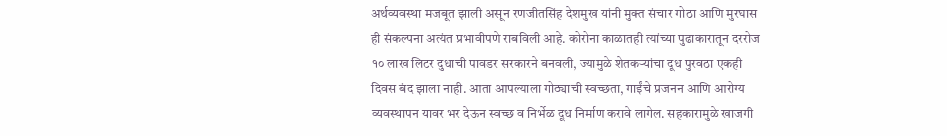अर्थव्यवस्था मजबूत झाली असून रणजीतसिंह देशमुख यांनी मुक्त संचार गोठा आणि मुरघास ही संकल्पना अत्यंत प्रभावीपणे राबविली आहे. कोरोना काळातही त्यांच्या पुढाकारातून दररोज १० लाख लिटर दुधाची पावडर सरकारने बनवली, ज्यामुळे शेतकऱ्यांचा दूध पुरवठा एकही दिवस बंद झाला नाही. आता आपल्याला गोठ्याची स्वच्छता, गाईंचे प्रजनन आणि आरोग्य व्यवस्थापन यावर भर देऊन स्वच्छ व निर्भेळ दूध निर्माण करावे लागेल. सहकारामुळे खाजगी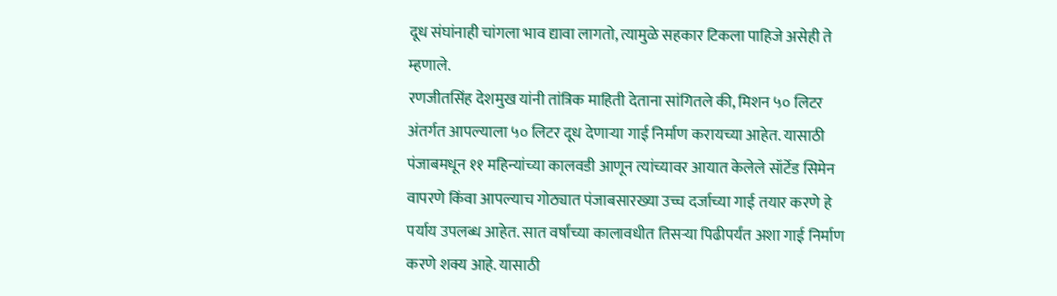दूध संघांनाही चांगला भाव द्यावा लागतो, त्यामुळे सहकार टिकला पाहिजे असेही ते म्हणाले.
रणजीतसिंह देशमुख यांनी तांत्रिक माहिती देताना सांगितले की, मिशन ५० लिटर अंतर्गत आपल्याला ५० लिटर दूध देणाऱ्या गाई निर्माण करायच्या आहेत. यासाठी पंजाबमधून ११ महिन्यांच्या कालवडी आणून त्यांच्यावर आयात केलेले सॉर्टेड सिमेन वापरणे किंवा आपल्याच गोठ्यात पंजाबसारख्या उच्च दर्जाच्या गाई तयार करणे हे पर्याय उपलब्ध आहेत. सात वर्षांच्या कालावधीत तिसऱ्या पिढीपर्यंत अशा गाई निर्माण करणे शक्य आहे. यासाठी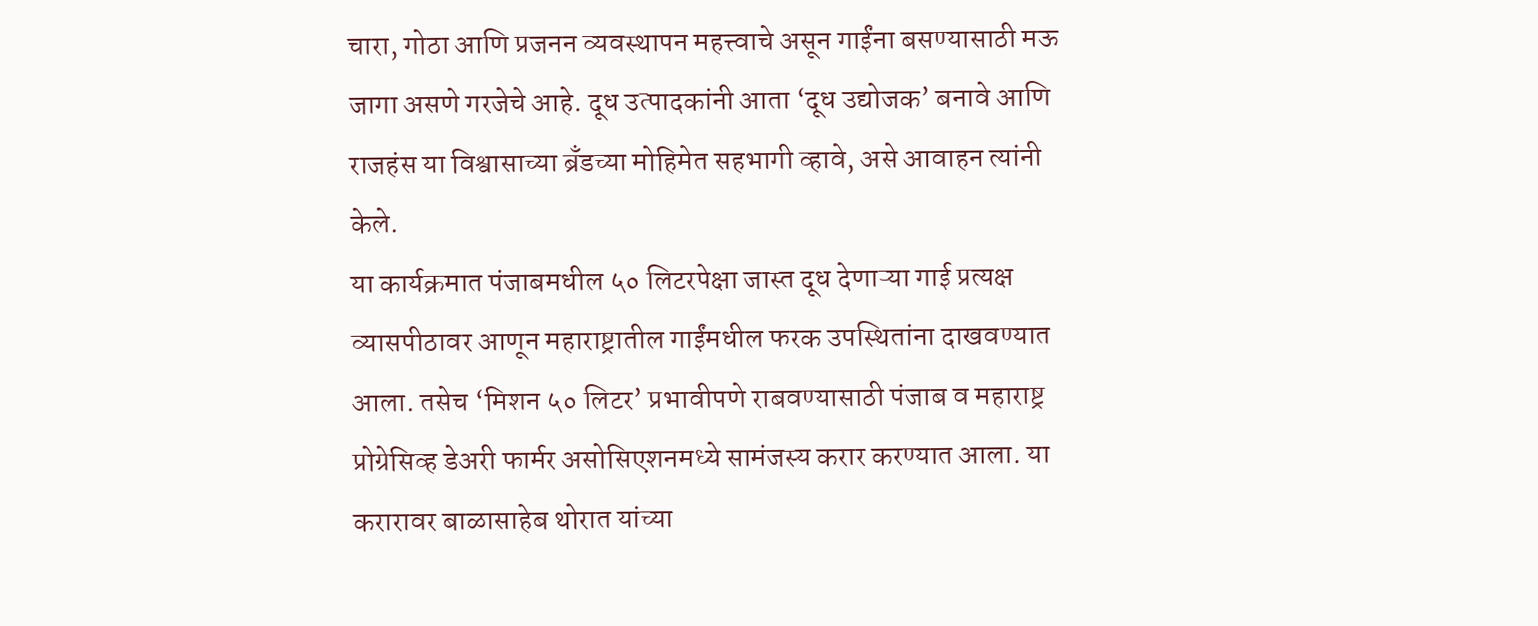चारा, गोठा आणि प्रजनन व्यवस्थापन महत्त्वाचे असून गाईंना बसण्यासाठी मऊ जागा असणे गरजेचे आहे. दूध उत्पादकांनी आता ‘दूध उद्योजक’ बनावे आणि राजहंस या विश्वासाच्या ब्रँडच्या मोहिमेत सहभागी व्हावे, असे आवाहन त्यांनी केले.
या कार्यक्रमात पंजाबमधील ५० लिटरपेक्षा जास्त दूध देणाऱ्या गाई प्रत्यक्ष व्यासपीठावर आणून महाराष्ट्रातील गाईंमधील फरक उपस्थितांना दाखवण्यात आला. तसेच ‘मिशन ५० लिटर’ प्रभावीपणे राबवण्यासाठी पंजाब व महाराष्ट्र प्रोग्रेसिव्ह डेअरी फार्मर असोसिएशनमध्ये सामंजस्य करार करण्यात आला. या करारावर बाळासाहेब थोरात यांच्या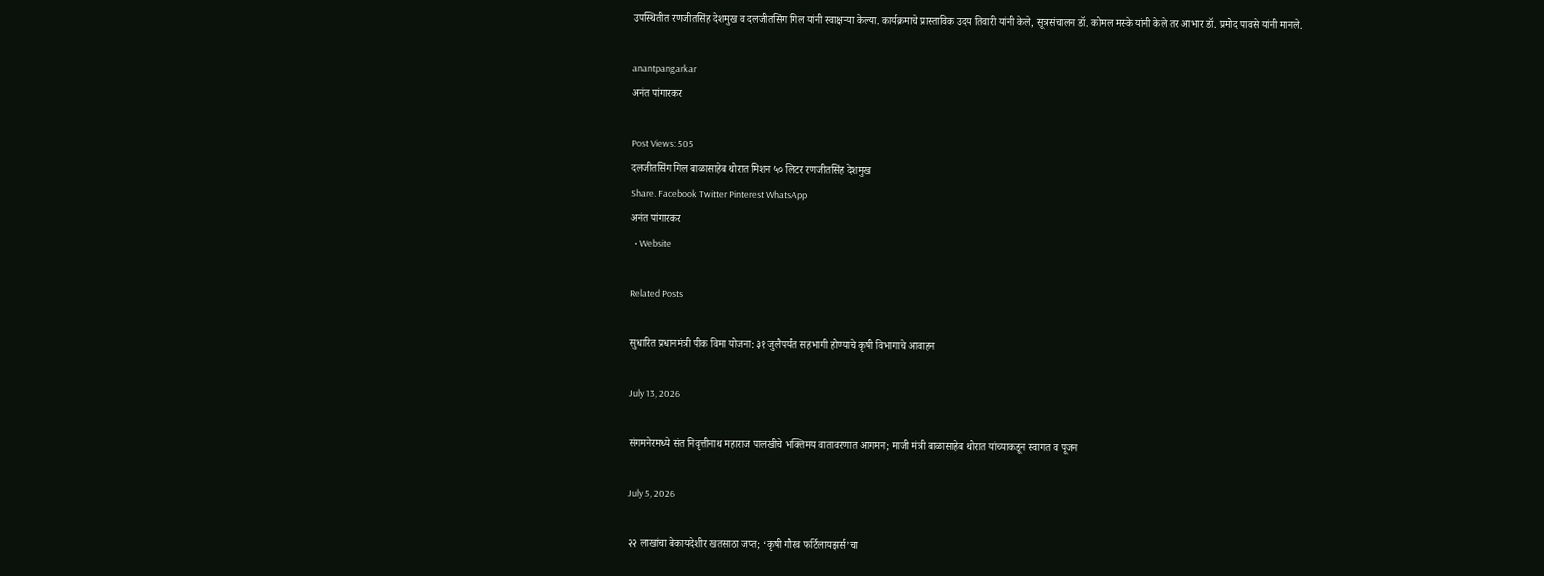उपस्थितीत रणजीतसिंह देशमुख व दलजीतसिंग गिल यांनी स्वाक्षऱ्या केल्या. कार्यक्रमाचे प्रास्ताविक उदय तिवारी यांनी केले, सूत्रसंचालन डॉ. कोमल मस्के यांनी केले तर आभार डॉ. प्रमोद पावसे यांनी मानले.

anantpangarkar
अनंत पांगारकर

Post Views: 505
दलजीतसिंग गिल बाळासाहेब थोरात मिशन ५० लिटर रणजीतसिंह देशमुख
Share. Facebook Twitter Pinterest WhatsApp
अनंत पांगारकर
  • Website

Related Posts

सुधारित प्रधानमंत्री पीक विमा योजना: ३१ जुलैपर्यंत सहभागी होण्याचे कृषी विभागाचे आवाहन

July 13, 2026

संगमनेरमध्ये संत निवृत्तीनाथ महाराज पालखीचे भक्तिमय वातावरणात आगमन; माजी मंत्री बाळासाहेब थोरात यांच्याकडून स्वागत व पूजन

July 5, 2026

२२ लाखांचा बेकायदेशीर खतसाठा जप्त; ‘कृषी गौरव फर्टिलायझर्स’चा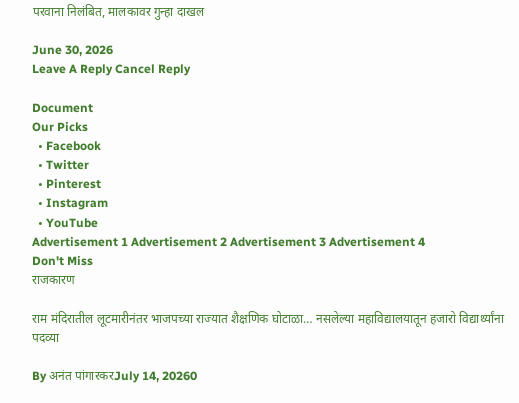परवाना निलंबित, मालकावर गुन्हा दाखल

June 30, 2026
Leave A Reply Cancel Reply

Document
Our Picks
  • Facebook
  • Twitter
  • Pinterest
  • Instagram
  • YouTube
Advertisement 1 Advertisement 2 Advertisement 3 Advertisement 4
Don't Miss
राजकारण

राम मंदिरातील लूटमारीनंतर भाजपच्या राज्यात शैक्षणिक घोटाळा… नसलेल्या महाविद्यालयातून हजारो विद्यार्थ्यांना पदव्या

By अनंत पांगारकरJuly 14, 20260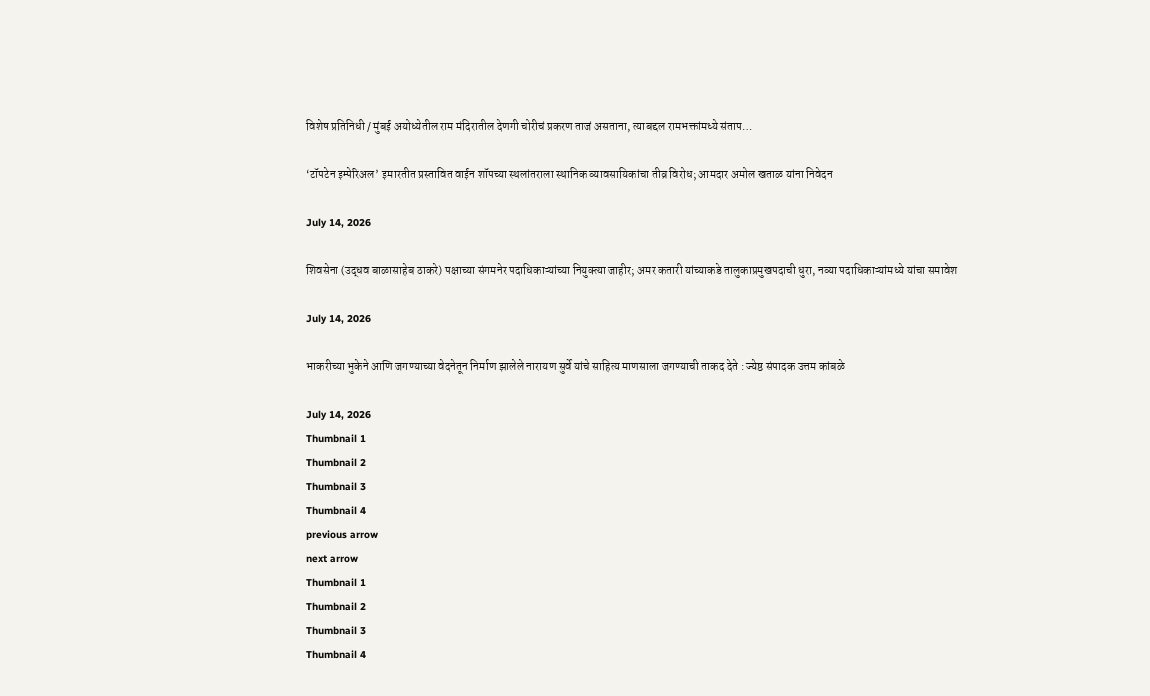विशेष प्रतिनिधी / मुंबई अयोध्येतील राम मंदिरातील देणगी चोरीचं प्रकरण ताजं असताना, त्याबद्दल रामभक्तांमध्ये संताप…

‘टॉपटेन इम्पेरिअल’ इमारतीत प्रस्तावित वाईन शॉपच्या स्थलांतराला स्थानिक व्यावसायिकांचा तीव्र विरोध; आमदार अमोल खताळ यांना निवेदन

July 14, 2026

शिवसेना (उद्धव बाळासाहेब ठाकरे) पक्षाच्या संगमनेर पदाधिकाऱ्यांच्या नियुक्त्या जाहीर; अमर कतारी यांच्याकडे तालुकाप्रमुखपदाची धुरा, नव्या पदाधिकाऱ्यांमध्ये यांचा समावेश

July 14, 2026

भाकरीच्या भुकेने आणि जगण्याच्या वेदनेतून निर्माण झालेले नारायण सुर्वे यांचे साहित्य माणसाला जगण्याची ताकद देते : ज्येष्ठ संपादक उत्तम कांबळे

July 14, 2026
Thumbnail 1
Thumbnail 2
Thumbnail 3
Thumbnail 4
previous arrow
next arrow
Thumbnail 1
Thumbnail 2
Thumbnail 3
Thumbnail 4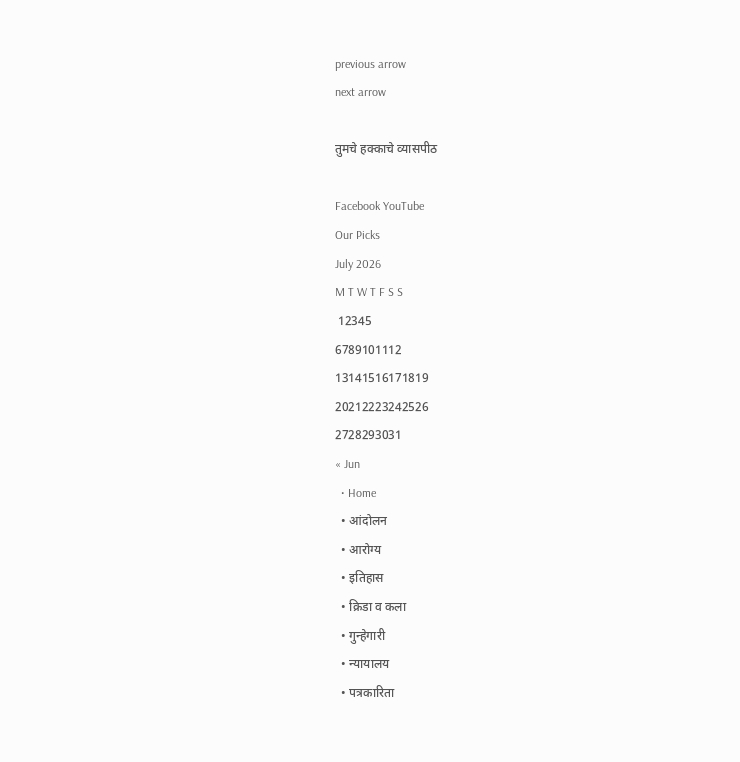previous arrow
next arrow

तुमचे हक्काचे व्यासपीठ

Facebook YouTube
Our Picks
July 2026
M T W T F S S
 12345
6789101112
13141516171819
20212223242526
2728293031
« Jun
  • Home
  • आंदोलन
  • आरोग्य
  • इतिहास
  • क्रिडा व कला
  • गुन्हेगारी
  • न्यायालय
  • पत्रकारिता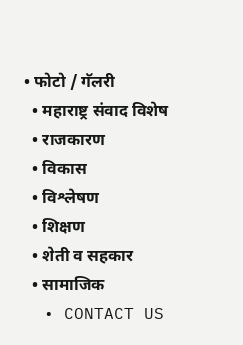• फोटो / गॅलरी
  • महाराष्ट्र संवाद विशेष
  • राजकारण
  • विकास
  • विश्लेषण
  • शिक्षण
  • शेती व सहकार
  • सामाजिक
  • CONTACT US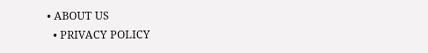• ABOUT US
  • PRIVACY POLICY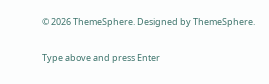© 2026 ThemeSphere. Designed by ThemeSphere.

Type above and press Enter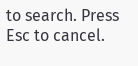to search. Press Esc to cancel.